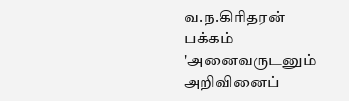வ.ந.கிரிதரன் பக்கம்
'அனைவருடனும் அறிவினைப்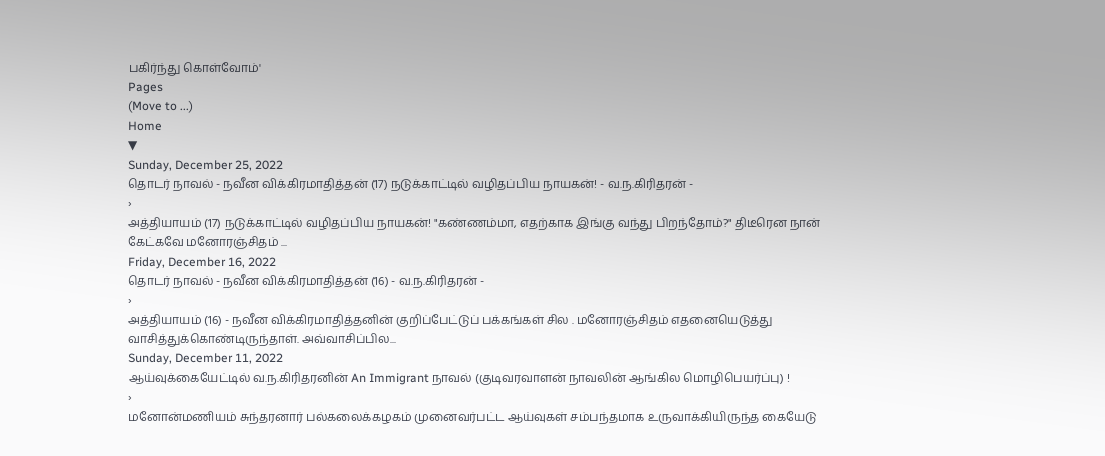பகிர்ந்து கொள்வோம்'
Pages
(Move to ...)
Home
▼
Sunday, December 25, 2022
தொடர் நாவல் - நவீன விக்கிரமாதித்தன் (17) நடுக்காட்டில் வழிதப்பிய நாயகன்! - வ.ந.கிரிதரன் -
›
அத்தியாயம் (17) நடுக்காட்டில் வழிதப்பிய நாயகன்! "கண்ணம்மா, எதற்காக இங்கு வந்து பிறந்தோம்?" திடீரென நான் கேட்கவே மனோரஞ்சிதம் ...
Friday, December 16, 2022
தொடர் நாவல் - நவீன விக்கிரமாதித்தன் (16) - வ.ந.கிரிதரன் -
›
அத்தியாயம் (16) - நவீன விக்கிரமாதித்தனின் குறிப்பேட்டுப் பக்கங்கள் சில . மனோரஞ்சிதம் எதனையெடுத்து வாசித்துக்கொண்டிருந்தாள். அவ்வாசிப்பில...
Sunday, December 11, 2022
ஆய்வுக்கையேட்டில் வ.ந.கிரிதரனின் An Immigrant நாவல் (குடிவரவாளன் நாவலின் ஆங்கில மொழிபெயர்ப்பு) !
›
மனோன்மணியம் சுந்தரனார் பல்கலைக்கழகம் முனைவர்பட்ட ஆய்வுகள் சம்பந்தமாக உருவாக்கியிருந்த கையேடு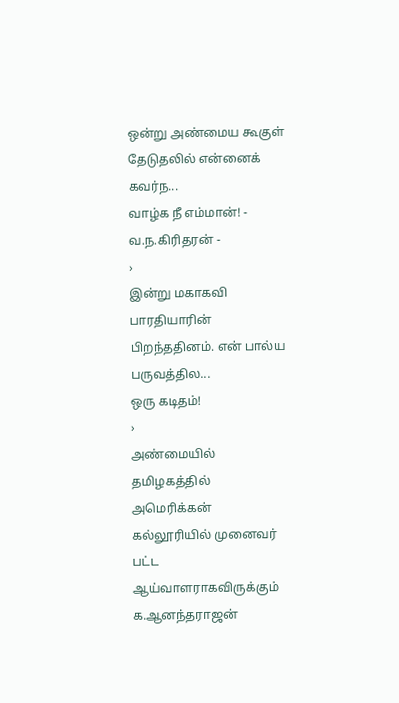ஒன்று அண்மைய கூகுள் தேடுதலில் என்னைக் கவர்ந...
வாழ்க நீ எம்மான்! - வ.ந.கிரிதரன் -
›
இன்று மகாகவி பாரதியாரின் பிறந்ததினம். என் பால்ய பருவத்தில...
ஒரு கடிதம்!
›
அண்மையில் தமிழகத்தில் அமெரிக்கன் கல்லூரியில் முனைவர் பட்ட ஆய்வாளராகவிருக்கும் க.ஆனந்தராஜன்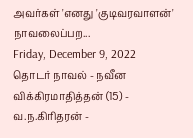அவர்கள் 'எனது 'குடிவரவாளன்' நாவலைப்பற...
Friday, December 9, 2022
தொடர் நாவல் - நவீன விக்கிரமாதித்தன் (15) - வ.ந.கிரிதரன் -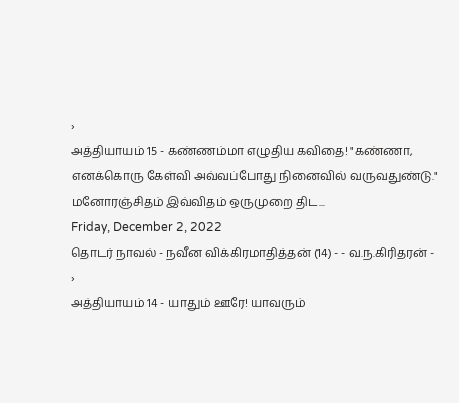›
அத்தியாயம் 15 - கண்ணம்மா எழுதிய கவிதை! "கண்ணா, எனக்கொரு கேள்வி அவ்வப்போது நினைவில் வருவதுண்டு." மனோரஞ்சிதம் இவ்விதம் ஒருமுறை திட...
Friday, December 2, 2022
தொடர் நாவல் - நவீன விக்கிரமாதித்தன் (14) - - வ.ந.கிரிதரன் -
›
அத்தியாயம் 14 - யாதும் ஊரே! யாவரும்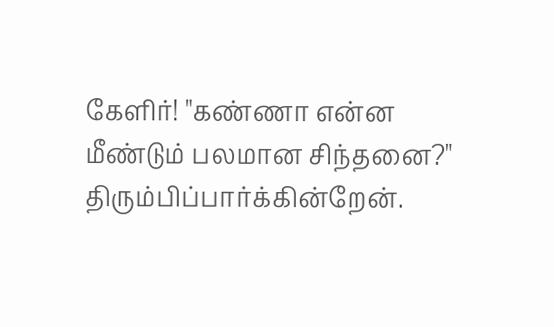கேளிர்! "கண்ணா என்ன மீண்டும் பலமான சிந்தனை?" திரும்பிப்பார்க்கின்றேன்.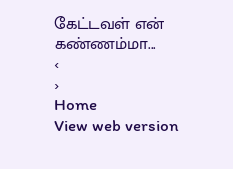கேட்டவள் என் கண்ணம்மா...
‹
›
Home
View web version